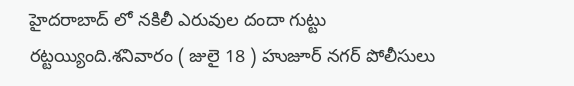హైదరాబాద్ లో నకిలీ ఎరువుల దందా గుట్టు రట్టయ్యింది.శనివారం ( జులై 18 ) హుజూర్ నగర్ పోలీసులు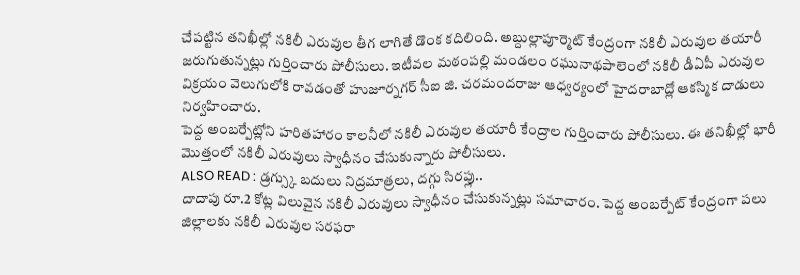చేపట్టిన తనిఖీల్లో నకిలీ ఎరువుల తీగ లాగితే డొంక కదిలింది. అబ్దుల్లాపూర్మెట్ కేంద్రంగా నకిలీ ఎరువుల తయారీ జరుగుతున్నట్లు గుర్తించారు పోలీసులు. ఇటీవల మఠంపల్లి మండలం రఘునాథపాలెంలో నకిలీ డీఏపీ ఎరువుల విక్రయం వెలుగులోకి రావడంతో హుజూర్నగర్ సీఐ జి. చరమందరాజు ఆధ్వర్యంలో హైదరాబాద్లో ఆకస్మిక దాడులు నిర్వహించారు.
పెద్ద అంబర్పేట్లోని హరితహారం కాలనీలో నకిలీ ఎరువుల తయారీ కేంద్రాల గుర్తించారు పోలీసులు. ఈ తనిఖీల్లో భారీ మొత్తంలో నకిలీ ఎరువులు స్వాధీనం చేసుకున్నారు పోలీసులు.
ALSO READ : డ్రగ్స్కు బదులు నిద్రమాత్రలు, దగ్గు సిరప్లు..
దాదాపు రూ.2 కోట్ల విలువైన నకిలీ ఎరువులు స్వాధీనం చేసుకున్నట్లు సమాచారం. పెద్ద అంబర్పేట్ కేంద్రంగా పలు జిల్లాలకు నకిలీ ఎరువుల సరఫరా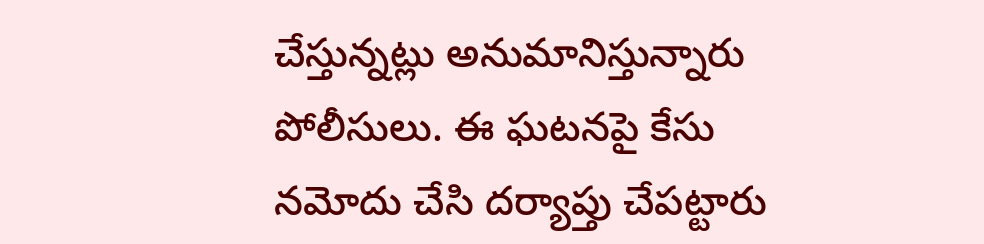చేస్తున్నట్లు అనుమానిస్తున్నారు పోలీసులు. ఈ ఘటనపై కేసు నమోదు చేసి దర్యాప్తు చేపట్టారు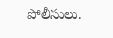పోలీసులు.